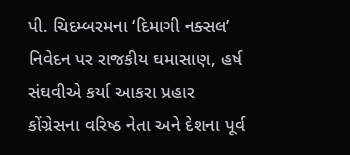પી. ચિદમ્બરમના ‘દિમાગી નક્સલ’ નિવેદન પર રાજકીય ઘમાસાણ, હર્ષ સંઘવીએ કર્યા આકરા પ્રહાર
કોંગ્રેસના વરિષ્ઠ નેતા અને દેશના પૂર્વ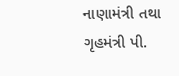નાણામંત્રી તથા ગૃહમંત્રી પી.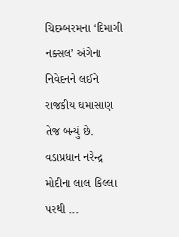ચિદમ્બરમના ‘દિમાગી નક્સલ’ અંગેના નિવેદનને લઈને રાજકીય ઘમાસાણ તેજ બન્યું છે. વડાપ્રધાન નરેન્દ્ર મોદીના લાલ કિલ્લા પરથી ...